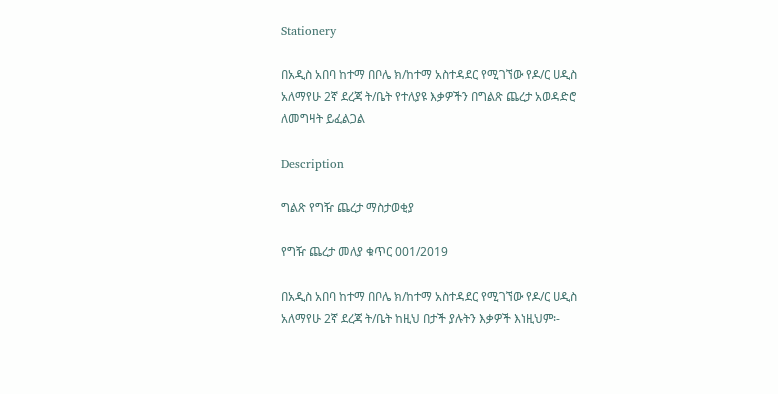Stationery

በአዲስ አበባ ከተማ በቦሌ ክ/ከተማ አስተዳደር የሚገኘው የዶ/ር ሀዲስ አለማየሁ 2ኛ ደረጃ ት/ቤት የተለያዩ እቃዎችን በግልጽ ጨረታ አወዳድሮ ለመግዛት ይፈልጋል

Description

ግልጽ የግዥ ጨረታ ማስታወቂያ

የግዥ ጨረታ መለያ ቁጥር 001/2019

በአዲስ አበባ ከተማ በቦሌ ክ/ከተማ አስተዳደር የሚገኘው የዶ/ር ሀዲስ አለማየሁ 2ኛ ደረጃ ት/ቤት ከዚህ በታች ያሉትን እቃዎች እነዚህም፡-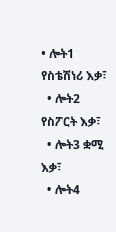• ሎት1 የስቴሽነሪ እቃ፣
  • ሎት2 የስፖርት እቃ፣
  • ሎት3 ቋሚ እቃ፣
  • ሎት4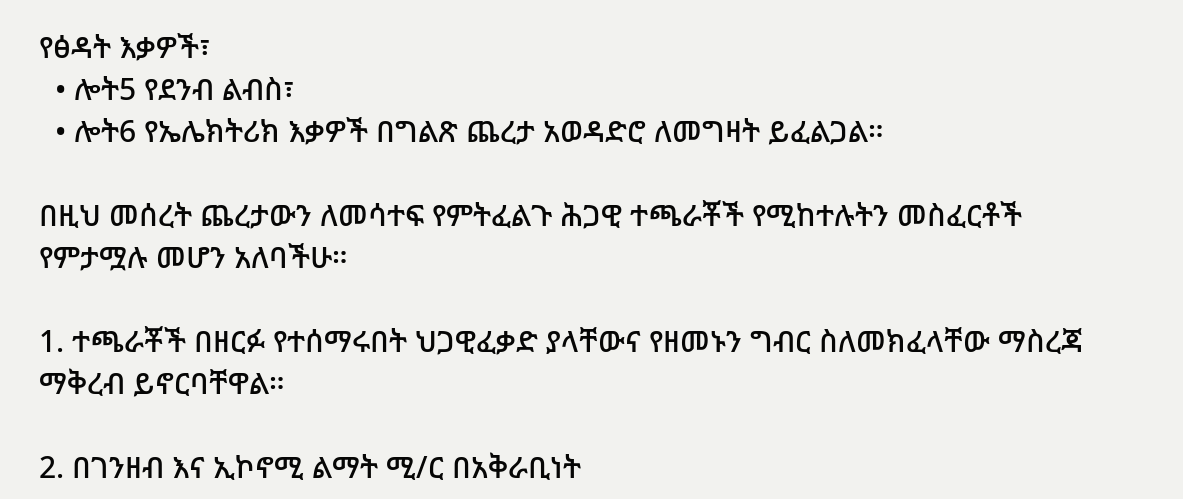የፅዳት እቃዎች፣
  • ሎት5 የደንብ ልብስ፣
  • ሎት6 የኤሌክትሪክ እቃዎች በግልጽ ጨረታ አወዳድሮ ለመግዛት ይፈልጋል።

በዚህ መሰረት ጨረታውን ለመሳተፍ የምትፈልጉ ሕጋዊ ተጫራቾች የሚከተሉትን መስፈርቶች የምታሟሉ መሆን አለባችሁ።

1. ተጫራቾች በዘርፉ የተሰማሩበት ህጋዊፈቃድ ያላቸውና የዘመኑን ግብር ስለመክፈላቸው ማስረጃ ማቅረብ ይኖርባቸዋል።

2. በገንዘብ እና ኢኮኖሚ ልማት ሚ/ር በአቅራቢነት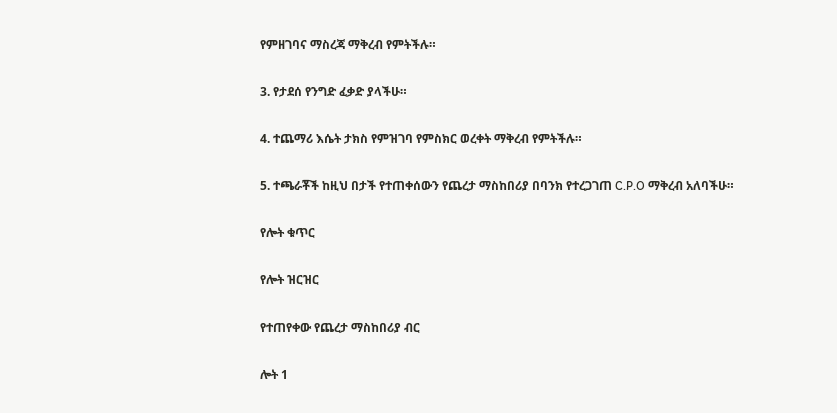የምዘገባና ማስረጃ ማቅረብ የምትችሉ።

3. የታደሰ የንግድ ፈቃድ ያላችሁ።

4. ተጨማሪ እሴት ታክስ የምዝገባ የምስክር ወረቀት ማቅረብ የምትችሉ።

5. ተጫራቾች ከዚህ በታች የተጠቀሰውን የጨረታ ማስከበሪያ በባንክ የተረጋገጠ C.P.O ማቅረብ አለባችሁ።

የሎት ቁጥር

የሎት ዝርዝር

የተጠየቀው የጨረታ ማስከበሪያ ብር

ሎት 1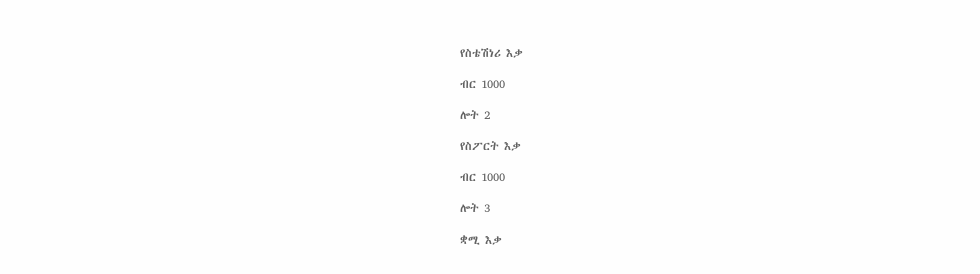የስቴሽነሪ እቃ

ብር 1000

ሎት 2

የስፖርት እቃ

ብር 1000

ሎት 3

ቋሚ እቃ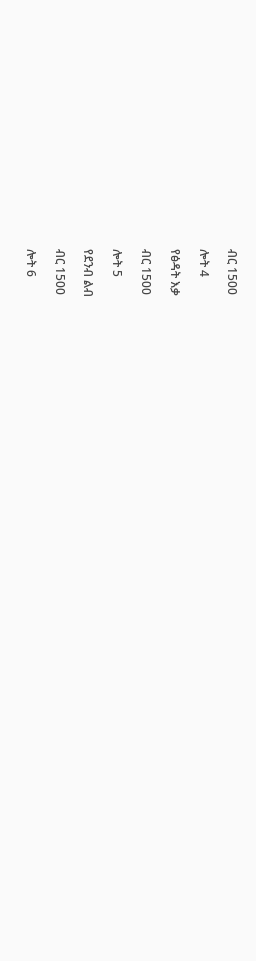ብር 1500

ሎት 4

የፅዳት እቃ

ብር 1500

ሎት 5

የደንብ ልብ

ብር 1500

ሎት 6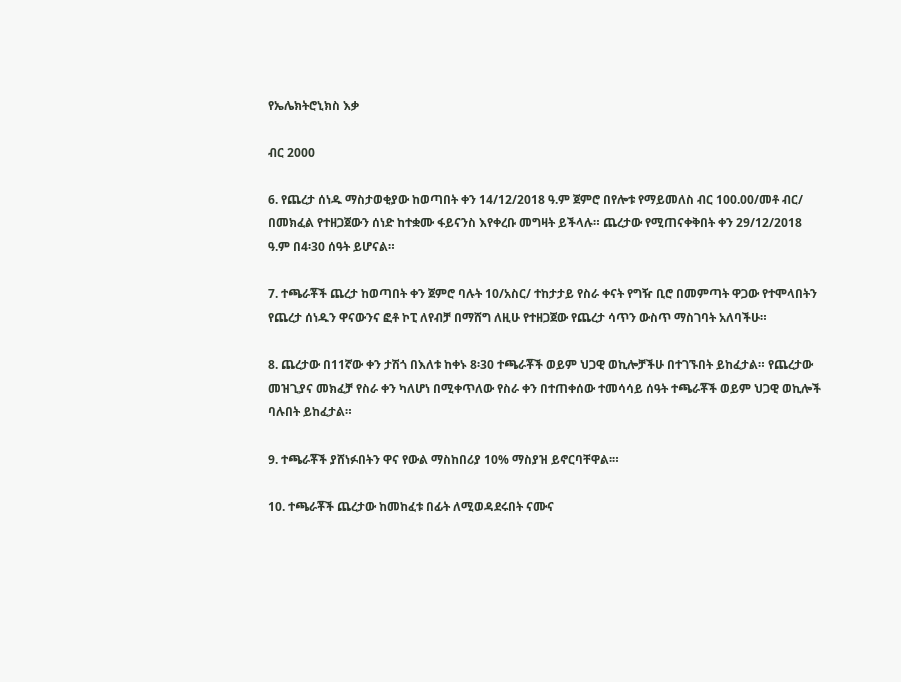የኤሌክትሮኒክስ እቃ

ብር 2000

6. የጨረታ ሰነዱ ማስታወቂያው ከወጣበት ቀን 14/12/2018 ዓ.ም ጀምሮ በየሎቱ የማይመለስ ብር 100.00/መቶ ብር/ በመክፈል የተዘጋጀውን ሰነድ ከተቋሙ ፋይናንስ እየቀረቡ መግዛት ይችላሉ። ጨረታው የሚጠናቀቅበት ቀን 29/12/2018 ዓ.ም በ4፡30 ሰዓት ይሆናል።

7. ተጫራቾች ጨረታ ከወጣበት ቀን ጀምሮ ባሉት 10/አስር/ ተከታታይ የስራ ቀናት የግዥ ቢሮ በመምጣት ዋጋው የተሞላበትን የጨረታ ሰነዱን ዋናውንና ፎቶ ኮፒ ለየብቻ በማሸግ ለዚሁ የተዘጋጀው የጨረታ ሳጥን ውስጥ ማስገባት አለባችሁ።

8. ጨረታው በ11ኛው ቀን ታሽጎ በእለቱ ከቀኑ 8፡30 ተጫራቾች ወይም ህጋዊ ወኪሎቻችሁ በተገኙበት ይከፈታል። የጨረታው መዝጊያና መክፈቻ የስራ ቀን ካለሆነ በሚቀጥለው የስራ ቀን በተጠቀሰው ተመሳሳይ ሰዓት ተጫራቾች ወይም ህጋዊ ወኪሎች ባሉበት ይከፈታል።

9. ተጫራቾች ያሸነፉበትን ዋና የውል ማስከበሪያ 10% ማስያዝ ይኖርባቸዋል፡።

10. ተጫራቾች ጨረታው ከመከፈቱ በፊት ለሚወዳደሩበት ናሙና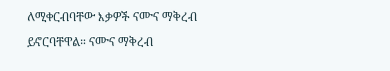ለሚቀርብባቸው እቃዎች ናሙና ማቅረብ ይኖርባቸዋል። ናሙና ማቅረብ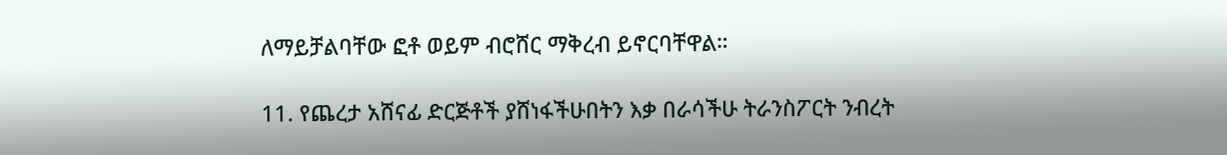ለማይቻልባቸው ፎቶ ወይም ብሮሸር ማቅረብ ይኖርባቸዋል።

11. የጨረታ አሸናፊ ድርጅቶች ያሸነፋችሁበትን እቃ በራሳችሁ ትራንስፖርት ንብረት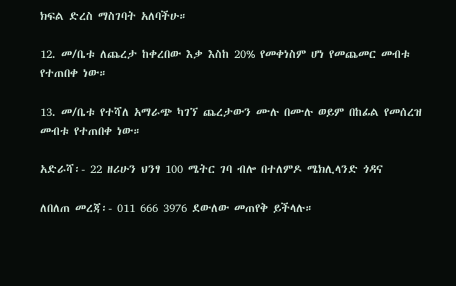ክፍል ድረስ ማስገባት አለባችሁ።

12. መ/ቤቱ ለጨረታ ከቀረበው እቃ እስከ 20% የመቀነስም ሆነ የመጨመር መብቱ የተጠበቀ ነው።

13. መ/ቤቱ የተሻለ አማራጭ ካገኘ ጨረታውን ሙሉ በሙሉ ወይም በከፊል የመሰረዝ መብቱ የተጠበቀ ነው።

አድራሻ፡- 22 ዘሪሁን ህንፃ 100 ሜትር ገባ ብሎ በተለምዶ ሜክሊላንድ ጎዳና

ለበለጠ መረጃ፡- 011 666 3976 ደውለው መጠየቅ ይችላሉ።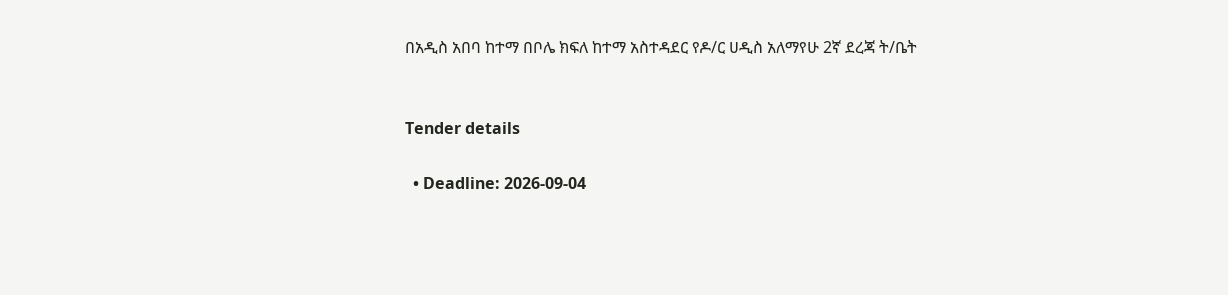በአዲስ አበባ ከተማ በቦሌ ክፍለ ከተማ አስተዳደር የዶ/ር ሀዲስ አለማየሁ 2ኛ ደረጃ ት/ቤት


Tender details

  • Deadline: 2026-09-04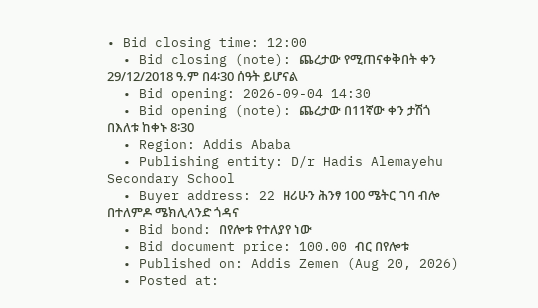• Bid closing time: 12:00
  • Bid closing (note): ጨረታው የሚጠናቀቅበት ቀን 29/12/2018 ዓ.ም በ4፡30 ሰዓት ይሆናል
  • Bid opening: 2026-09-04 14:30
  • Bid opening (note): ጨረታው በ11ኛው ቀን ታሽጎ በእለቱ ከቀኑ 8፡30
  • Region: Addis Ababa
  • Publishing entity: D/r Hadis Alemayehu Secondary School
  • Buyer address: 22 ዘሪሁን ሕንፃ 100 ሜትር ገባ ብሎ በተለምዶ ሜክሊላንድ ጎዳና
  • Bid bond: በየሎቱ የተለያየ ነው
  • Bid document price: 100.00 ብር በየሎቱ
  • Published on: Addis Zemen (Aug 20, 2026)
  • Posted at: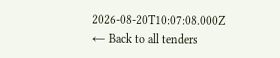2026-08-20T10:07:08.000Z
← Back to all tenders